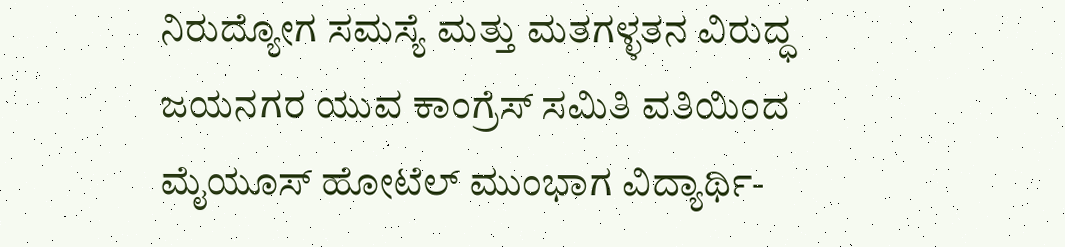ನಿರುದ್ಯೋಗ ಸಮಸ್ಯೆ ಮತ್ತು ಮತಗಳ್ಳತನ ವಿರುದ್ಧ ಜಯನಗರ ಯುವ ಕಾಂಗ್ರೆಸ್ ಸಮಿತಿ ವತಿಯಿಂದ ಮೈಯೂಸ್ ಹೋಟೆಲ್ ಮುಂಭಾಗ ವಿದ್ಯಾರ್ಥಿ-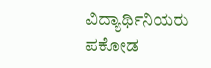ವಿದ್ಯಾರ್ಥಿನಿಯರು ಪಕೋಡ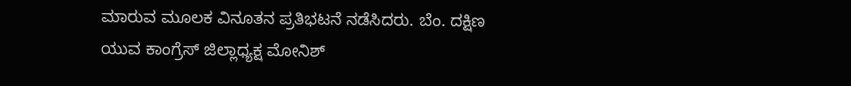ಮಾರುವ ಮೂಲಕ ವಿನೂತನ ಪ್ರತಿಭಟನೆ ನಡೆಸಿದರು. ಬೆಂ. ದಕ್ಷಿಣ ಯುವ ಕಾಂಗ್ರೆಸ್ ಜಿಲ್ಲಾಧ್ಯಕ್ಷ ಮೋನಿಶ್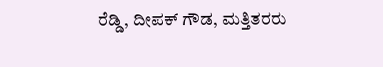ರೆಡ್ಡಿ, ದೀಪಕ್ ಗೌಡ, ಮತ್ತಿತರರು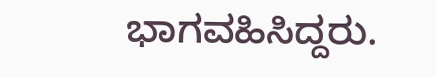ಭಾಗವಹಿಸಿದ್ದರು.